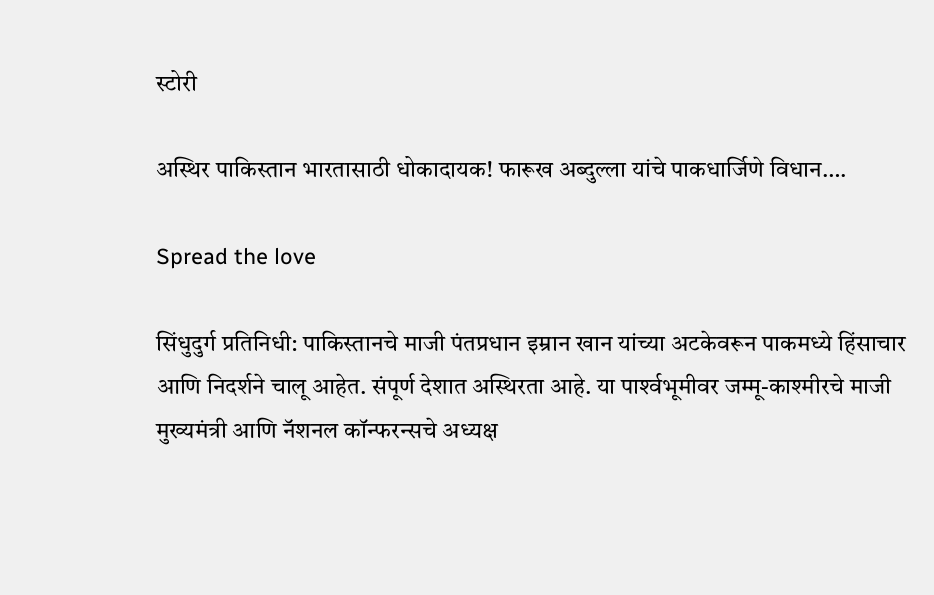स्टोरी

अस्थिर पाकिस्तान भारतासाठी धोकादायक! फारूख अब्दुल्ला यांचे पाकधार्जिणे विधान….

Spread the love

सिंधुदुर्ग प्रतिनिधी: पाकिस्तानचे माजी पंतप्रधान इम्रान खान यांच्या अटकेवरून पाकमध्ये हिंसाचार आणि निदर्शने चालू आहेत. संपूर्ण देशात अस्थिरता आहे. या पार्श्‍वभूमीवर जम्मू-काश्मीरचे माजी मुख्यमंत्री आणि नॅशनल कॉन्फरन्सचे अध्यक्ष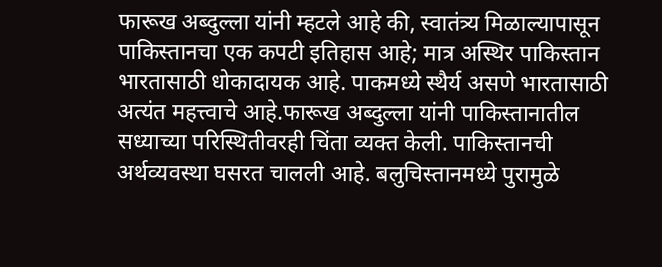फारूख अब्दुल्ला यांनी म्हटले आहे की, स्वातंत्र्य मिळाल्यापासून पाकिस्तानचा एक कपटी इतिहास आहे; मात्र अस्थिर पाकिस्तान भारतासाठी धोकादायक आहे. पाकमध्ये स्थैर्य असणे भारतासाठी अत्यंत महत्त्वाचे आहे.फारूख अब्दुल्ला यांनी पाकिस्तानातील सध्याच्या परिस्थितीवरही चिंता व्यक्त केली. पाकिस्तानची अर्थव्यवस्था घसरत चालली आहे. बलुचिस्तानमध्ये पुरामुळे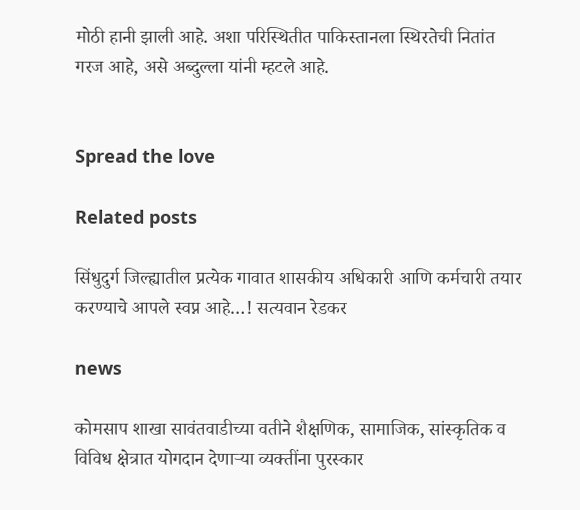मोठी हानी झाली आहे. अशा परिस्थितीत पाकिस्तानला स्थिरतेची नितांत गरज आहे, असे अब्दुल्ला यांनी म्हटले आहे.


Spread the love

Related posts

सिंधुदुर्ग जिल्ह्यातील प्रत्येक गावात शासकीय अधिकारी आणि कर्मचारी तयार करण्याचे आपले स्वप्न आहे…! सत्यवान रेडकर

news

कोमसाप शाखा सावंतवाडीच्या वतीने शैक्षणिक, सामाजिक, सांस्कृतिक व विविध क्षेत्रात योगदान देणाऱ्या व्यक्तींना पुरस्कार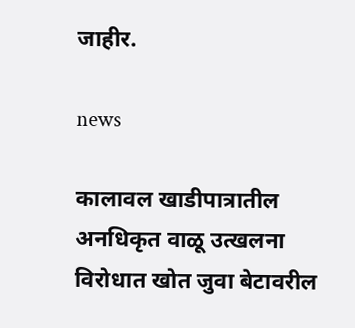जाहीर.

news

कालावल खाडीपात्रातील अनधिकृत वाळू उत्खलना विरोधात खोत जुवा बेटावरील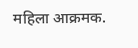महिला आक्रमक.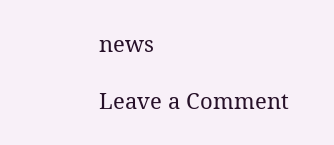news

Leave a Comment